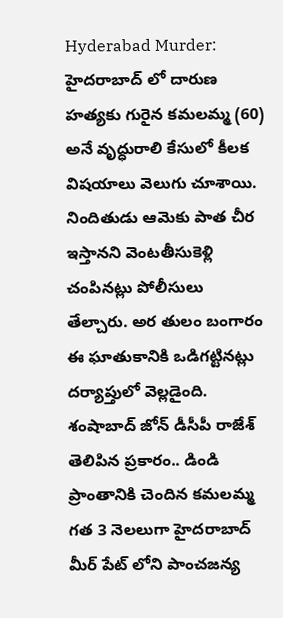Hyderabad Murder: హైదరాబాద్ లో దారుణ హత్యకు గురైన కమలమ్మ (60) అనే వృద్ధురాలి కేసులో కీలక విషయాలు వెలుగు చూశాయి. నిందితుడు ఆమెకు పాత చీర ఇస్తానని వెంటతీసుకెళ్లి చంపినట్లు పోలీసులు తేల్చారు. అర తులం బంగారం ఈ ఘాతుకానికి ఒడిగట్టినట్లు దర్యాప్తులో వెల్లడైంది.
శంషాబాద్ జోన్ డీసీపీ రాజేశ్ తెలిపిన ప్రకారం.. డిండి ప్రాంతానికి చెందిన కమలమ్మ గత 3 నెలలుగా హైదరాబాద్ మీర్ పేట్ లోని పాంచజన్య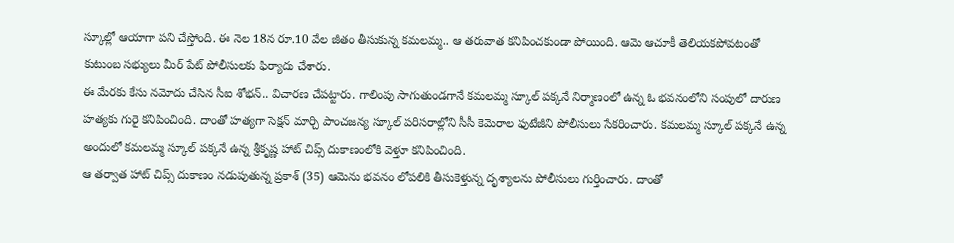స్కూల్లో ఆయాగా పని చేస్తోంది. ఈ నెల 18న రూ.10 వేల జీతం తీసుకున్న కమలమ్మ.. ఆ తరువాత కనిపించకుండా పోయింది. ఆమె ఆచూకీ తెలియకపోవటంతో కుటుంబ సభ్యులు మీర్ పేట్ పోలీసులకు ఫిర్యాదు చేశారు.
ఈ మేరకు కేసు నమోదు చేసిన సీఐ శోభన్.. విచారణ చేపట్టారు. గాలింపు సాగుతుండగానే కమలమ్మ స్కూల్ పక్కనే నిర్మాణంలో ఉన్న ఓ భవనంలోని సంపులో దారుణ హత్యకు గురై కనిపించింది. దాంతో హత్యగా సెక్షన్ మార్చి పాంచజన్య స్కూల్ పరిసరాల్లోని సీసీ కెమెరాల ఫుటేజీని పోలీసులు సేకరించారు. కమలమ్మ స్కూల్ పక్కనే ఉన్న అందులో కమలమ్మ స్కూల్ పక్కనే ఉన్న శ్రీకృష్ణ హాట్ చిప్స్ దుకాణంలోకి వెళ్తూ కనిపించింది.
ఆ తర్వాత హాట్ చిప్స్ దుకాణం నడుపుతున్న ప్రకాశ్ (35) ఆమెను భవనం లోపలికి తీసుకెళ్తున్న దృశ్యాలను పోలీసులు గుర్తించారు. దాంతో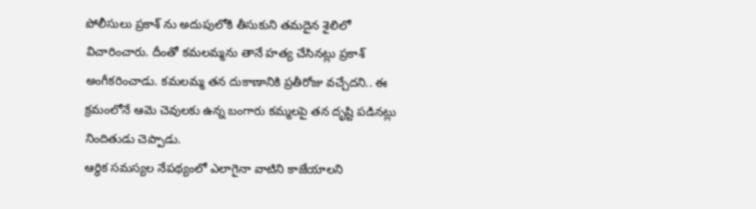పోలీసులు ప్రకాశ్ ను అదుపులోకి తీసుకుని తమదైన శైలిలో విచారించారు. దీంతో కమలమ్మను తానే హత్య చేసినట్లు ప్రకాశ్ అంగీకరించాడు. కమలమ్మ తన దుకాణానికి ప్రతీరోజు వచ్చేదని.. ఈ క్రమంలోనే ఆమె చెవులకు ఉన్న బంగారు కమ్మలపై తన దృష్టి పడినట్లు నిందితుడు చెప్పాడు.
ఆర్థిక సమస్యల నేపథ్యంలో ఎలాగైనా వాటిని కాజేయాలని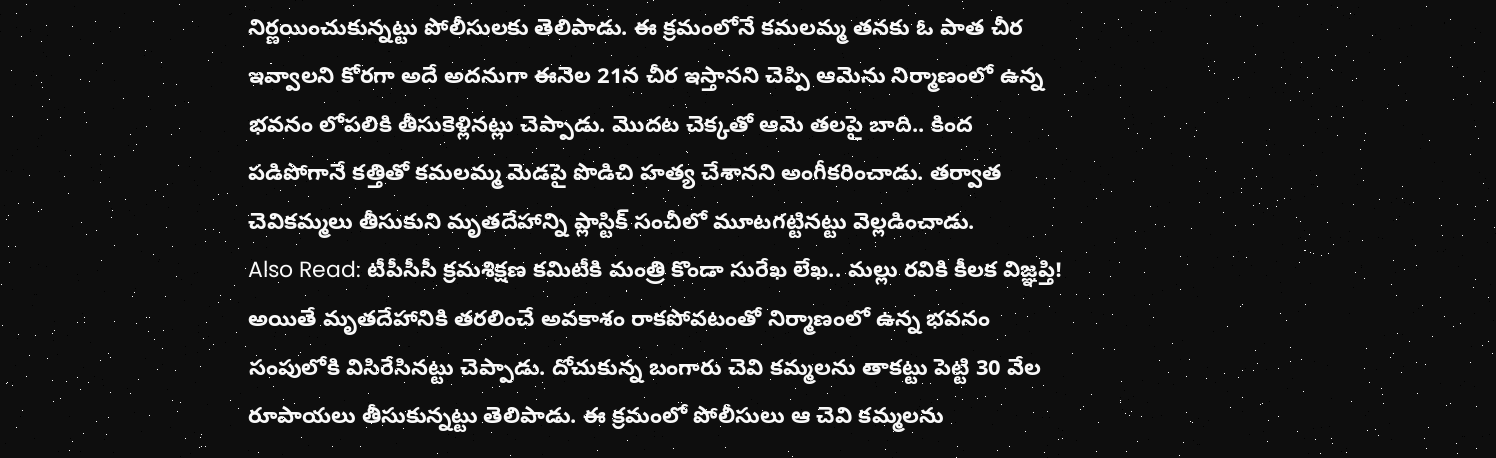నిర్ణయించుకున్నట్టు పోలీసులకు తెలిపాడు. ఈ క్రమంలోనే కమలమ్మ తనకు ఓ పాత చీర ఇవ్వాలని కోరగా అదే అదనుగా ఈనెల 21న చీర ఇస్తానని చెప్పి ఆమెను నిర్మాణంలో ఉన్న భవనం లోపలికి తీసుకెళ్లినట్లు చెప్పాడు. మొదట చెక్కతో ఆమె తలపై బాది.. కింద పడిపోగానే కత్తితో కమలమ్మ మెడపై పొడిచి హత్య చేశానని అంగీకరించాడు. తర్వాత చెవికమ్మలు తీసుకుని మృతదేహాన్ని ప్లాస్టిక్ సంచీలో మూటగట్టినట్టు వెల్లడించాడు.
Also Read: టీపీసీసీ క్రమశిక్షణ కమిటీకి మంత్రి కొండా సురేఖ లేఖ.. మల్లు రవికి కీలక విజ్ఞప్తి!
అయితే మృతదేహానికి తరలించే అవకాశం రాకపోవటంతో నిర్మాణంలో ఉన్న భవనం సంపులోకి విసిరేసినట్టు చెప్పాడు. దోచుకున్న బంగారు చెవి కమ్మలను తాకట్టు పెట్టి 30 వేల రూపాయలు తీసుకున్నట్టు తెలిపాడు. ఈ క్రమంలో పోలీసులు ఆ చెవి కమ్మలను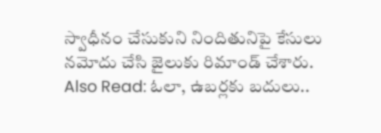స్వాధీనం చేసుకుని నిందితునిపై కేసులు నమోదు చేసి జైలుకు రిమాండ్ చేశారు.
Also Read: ఓలా, ఉబర్లకు బదులు..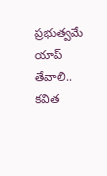ప్రభుత్వమే యాప్ తేవాలి.. కవిత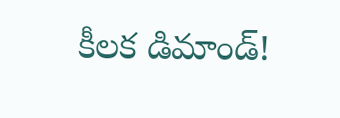కీలక డిమాండ్!